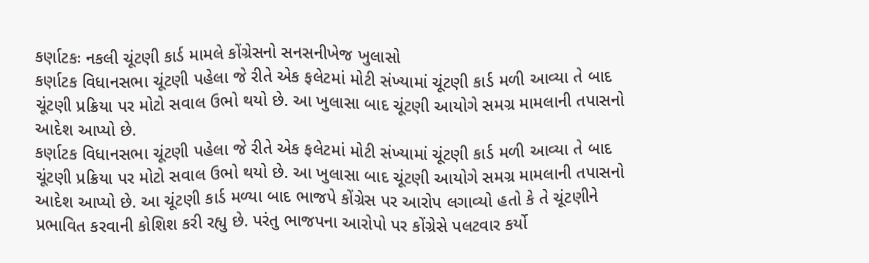કર્ણાટકઃ નકલી ચૂંટણી કાર્ડ મામલે કોંગ્રેસનો સનસનીખેજ ખુલાસો
કર્ણાટક વિધાનસભા ચૂંટણી પહેલા જે રીતે એક ફલેટમાં મોટી સંખ્યામાં ચૂંટણી કાર્ડ મળી આવ્યા તે બાદ ચૂંટણી પ્રક્રિયા પર મોટો સવાલ ઉભો થયો છે. આ ખુલાસા બાદ ચૂંટણી આયોગે સમગ્ર મામલાની તપાસનો આદેશ આપ્યો છે.
કર્ણાટક વિધાનસભા ચૂંટણી પહેલા જે રીતે એક ફલેટમાં મોટી સંખ્યામાં ચૂંટણી કાર્ડ મળી આવ્યા તે બાદ ચૂંટણી પ્રક્રિયા પર મોટો સવાલ ઉભો થયો છે. આ ખુલાસા બાદ ચૂંટણી આયોગે સમગ્ર મામલાની તપાસનો આદેશ આપ્યો છે. આ ચૂંટણી કાર્ડ મળ્યા બાદ ભાજપે કોંગ્રેસ પર આરોપ લગાવ્યો હતો કે તે ચૂંટણીને પ્રભાવિત કરવાની કોશિશ કરી રહ્યુ છે. પરંતુ ભાજપના આરોપો પર કોંગ્રેસે પલટવાર કર્યો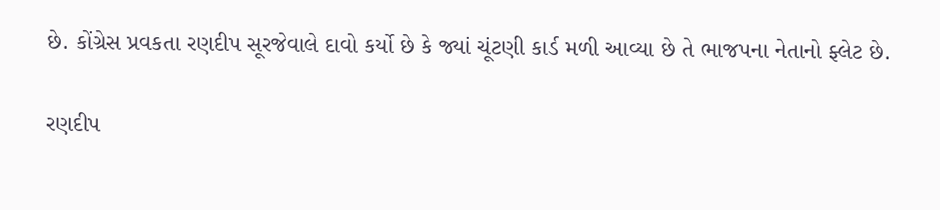છે. કોંગ્રેસ પ્રવકતા રણદીપ સૂરજેવાલે દાવો કર્યો છે કે જ્યાં ચૂંટણી કાર્ડ મળી આવ્યા છે તે ભાજપના નેતાનો ફ્લેટ છે.

રણદીપ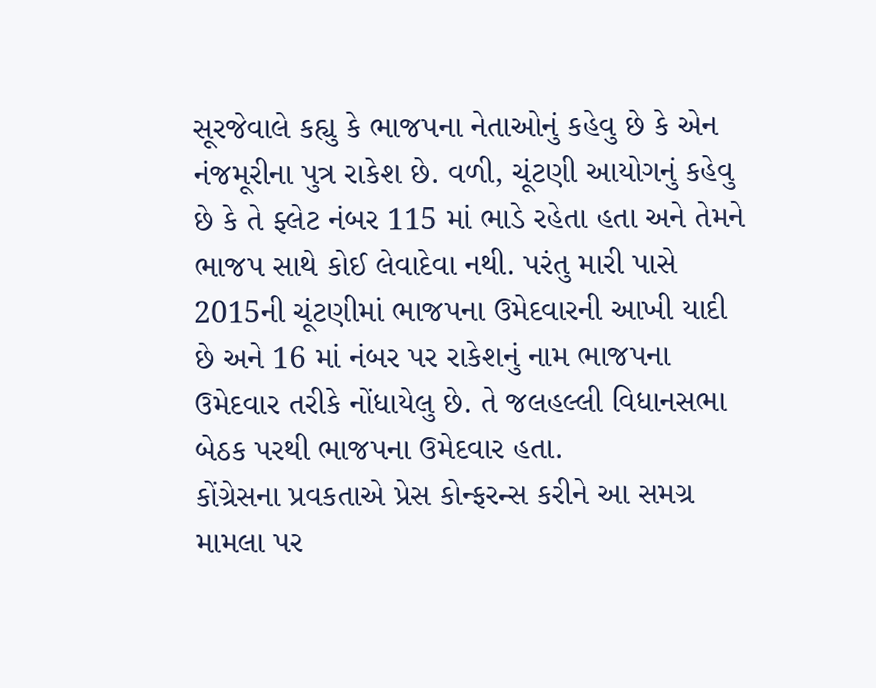સૂરજેવાલે કહ્યુ કે ભાજપના નેતાઓનું કહેવુ છે કે એન નંજમૂરીના પુત્ર રાકેશ છે. વળી, ચૂંટણી આયોગનું કહેવુ છે કે તે ફ્લેટ નંબર 115 માં ભાડે રહેતા હતા અને તેમને ભાજપ સાથે કોઈ લેવાદેવા નથી. પરંતુ મારી પાસે 2015ની ચૂંટણીમાં ભાજપના ઉમેદવારની આખી યાદી છે અને 16 માં નંબર પર રાકેશનું નામ ભાજપના ઉમેદવાર તરીકે નોંધાયેલુ છે. તે જલહલ્લી વિધાનસભા બેઠક પરથી ભાજપના ઉમેદવાર હતા.
કોંગ્રેસના પ્રવકતાએ પ્રેસ કોન્ફરન્સ કરીને આ સમગ્ર મામલા પર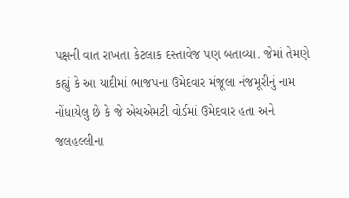પક્ષની વાત રાખતા કેટલાક દસ્તાવેજ પણ બતાવ્યા. જેમાં તેમણે કહ્યું કે આ યાદીમાં ભાજપના ઉમેદવાર મંજૂલા નંજમૂરીનું નામ નોંધાયેલુ છે કે જે એચએમટી વોર્ડમાં ઉમેદવાર હતા અને જલહલ્લીના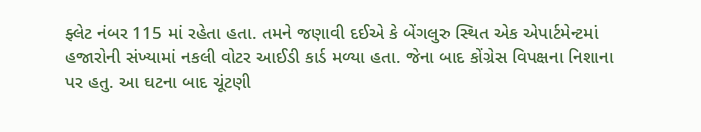ફ્લેટ નંબર 115 માં રહેતા હતા. તમને જણાવી દઈએ કે બેંગલુરુ સ્થિત એક એપાર્ટમેન્ટમાં હજારોની સંખ્યામાં નકલી વોટર આઈડી કાર્ડ મળ્યા હતા. જેના બાદ કોંગ્રેસ વિપક્ષના નિશાના પર હતુ. આ ઘટના બાદ ચૂંટણી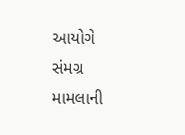આયોગે સંમગ્ર મામલાની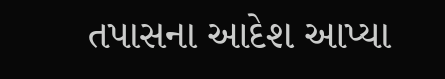તપાસના આદેશ આપ્યા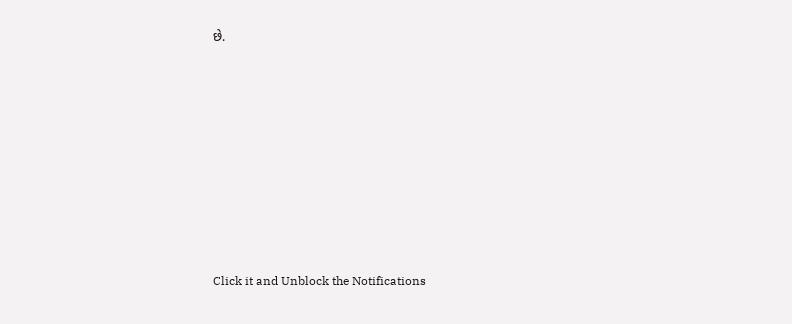છે.












Click it and Unblock the Notifications